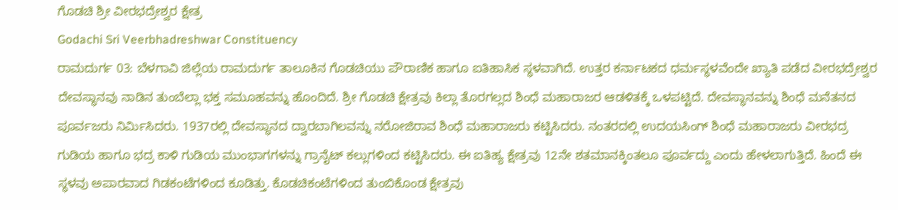ಗೊಡಚಿ ಶ್ರೀ ವೀರಭದ್ರೇಶ್ವರ ಕ್ಷೇತ್ರ
Godachi Sri Veerbhadreshwar Constituency
ರಾಮದುರ್ಗ 03: ಬೆಳಗಾವಿ ಜಿಲ್ಲೆಯ ರಾಮದುರ್ಗ ತಾಲೂಕಿನ ಗೊಡಚಿಯು ಪೌರಾಣಿಕ ಹಾಗೂ ಐತಿಹಾಸಿಕ ಸ್ಥಳವಾಗಿದೆ. ಉತ್ತರ ಕರ್ನಾಟಕದ ಧರ್ಮಸ್ಥಳವೆಂದೇ ಖ್ಯಾತಿ ಪಡೆದ ವೀರಭದ್ರೇಶ್ವರ ದೇವಸ್ಥಾನವು ನಾಡಿನ ತುಂಬೆಲ್ಲಾ ಭಕ್ತ ಸಮೂಹವನ್ನು ಹೊಂದಿದೆ. ಶ್ರೀ ಗೊಡಚಿ ಕ್ಷೇತ್ರವು ಕಿಲ್ಲಾ ತೊರಗಲ್ಲದ ಶಿಂಧೆ ಮಹಾರಾಜರ ಆಡಳಿತಕ್ಕೆ ಒಳಪಟ್ಟಿದೆ. ದೇವಸ್ಥಾನವನ್ನು ಶಿಂಧೆ ಮನೆತನದ ಪೂರ್ವಜರು ನಿರ್ಮಿಸಿದರು. 1937ರಲ್ಲಿ ದೇವಸ್ಥಾನದ ದ್ವಾರಬಾಗಿಲವನ್ನು ನರೋಜಿರಾವ ಶಿಂಧೆ ಮಹಾರಾಜರು ಕಟ್ಟಿಸಿದರು. ನಂತರದಲ್ಲಿ ಉದಯಸಿಂಗ್ ಶಿಂಧೆ ಮಹಾರಾಜರು ವೀರಭದ್ರ ಗುಡಿಯ ಹಾಗೂ ಭದ್ರ ಕಾಳಿ ಗುಡಿಯ ಮುಂಭಾಗಗಳನ್ನು ಗ್ರಾನೈಟ್ ಕಲ್ಲುಗಳಿಂದ ಕಟ್ಟಿಸಿದರು. ಈ ಐತಿಹ್ಯ ಕ್ಷೇತ್ರವು 12ನೇ ಶತಮಾನಕ್ಕಿಂತಲೂ ಪೂರ್ವದ್ದು ಎಂದು ಹೇಳಲಾಗುತ್ತಿದೆ. ಹಿಂದೆ ಈ ಸ್ಥಳವು ಅಪಾರವಾದ ಗಿಡಕಂಟೆಗಳಿಂದ ಕೂಡಿತ್ತು. ಕೊಡಚಿಕಂಟೆಗಳಿಂದ ತುಂಬಿಕೊಂಡ ಕ್ಷೇತ್ರವು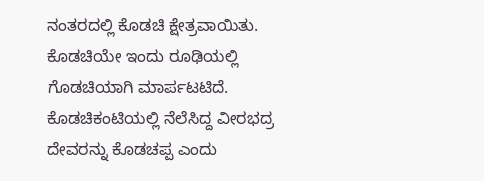ನಂತರದಲ್ಲಿ ಕೊಡಚಿ ಕ್ಷೇತ್ರವಾಯಿತು. ಕೊಡಚಿಯೇ ಇಂದು ರೂಢಿಯಲ್ಲಿ ಗೊಡಚಿಯಾಗಿ ಮಾರ್ಪಟಟಿದೆ. ಕೊಡಚಿಕಂಟಿಯಲ್ಲಿ ನೆಲೆಸಿದ್ದ ವೀರಭದ್ರ ದೇವರನ್ನು ಕೊಡಚಪ್ಪ ಎಂದು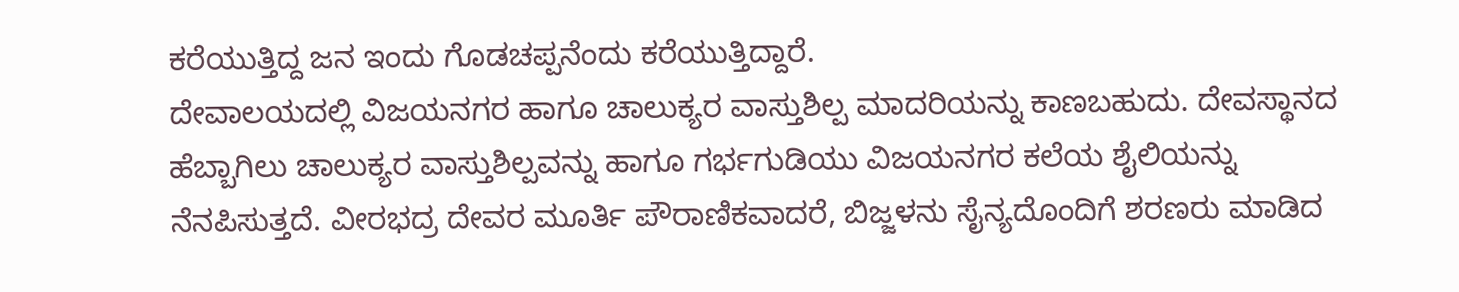ಕರೆಯುತ್ತಿದ್ದ ಜನ ಇಂದು ಗೊಡಚಪ್ಪನೆಂದು ಕರೆಯುತ್ತಿದ್ದಾರೆ.
ದೇವಾಲಯದಲ್ಲಿ ವಿಜಯನಗರ ಹಾಗೂ ಚಾಲುಕ್ಯರ ವಾಸ್ತುಶಿಲ್ಪ ಮಾದರಿಯನ್ನು ಕಾಣಬಹುದು. ದೇವಸ್ಥಾನದ ಹೆಬ್ಬಾಗಿಲು ಚಾಲುಕ್ಯರ ವಾಸ್ತುಶಿಲ್ಪವನ್ನು ಹಾಗೂ ಗರ್ಭಗುಡಿಯು ವಿಜಯನಗರ ಕಲೆಯ ಶೈಲಿಯನ್ನು ನೆನಪಿಸುತ್ತದೆ. ವೀರಭದ್ರ ದೇವರ ಮೂರ್ತಿ ಪೌರಾಣಿಕವಾದರೆ, ಬಿಜ್ಜಳನು ಸೈನ್ಯದೊಂದಿಗೆ ಶರಣರು ಮಾಡಿದ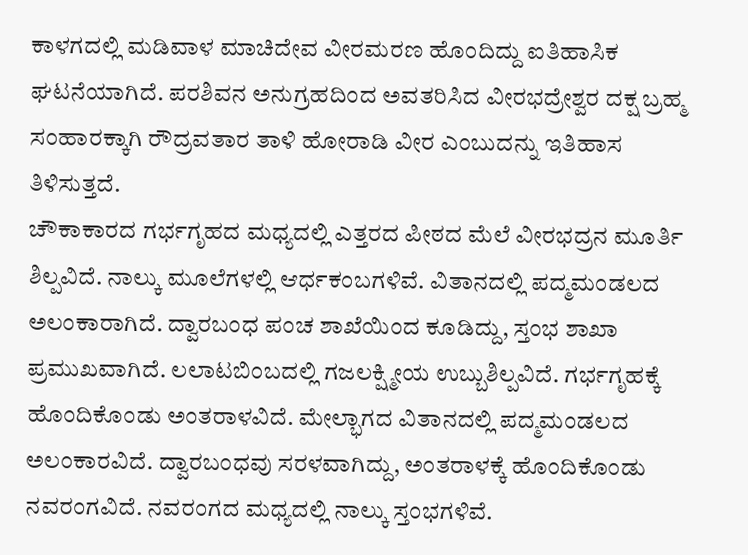ಕಾಳಗದಲ್ಲಿ ಮಡಿವಾಳ ಮಾಚಿದೇವ ವೀರಮರಣ ಹೊಂದಿದ್ದು ಐತಿಹಾಸಿಕ ಘಟನೆಯಾಗಿದೆ. ಪರಶಿವನ ಅನುಗ್ರಹದಿಂದ ಅವತರಿಸಿದ ವೀರಭದ್ರೇಶ್ವರ ದಕ್ಷ ಬ್ರಹ್ಮ ಸಂಹಾರಕ್ಕಾಗಿ ರೌದ್ರವತಾರ ತಾಳಿ ಹೋರಾಡಿ ವೀರ ಎಂಬುದನ್ನು ಇತಿಹಾಸ ತಿಳಿಸುತ್ತದೆ.
ಚೌಕಾಕಾರದ ಗರ್ಭಗೃಹದ ಮಧ್ಯದಲ್ಲಿ ಎತ್ತರದ ಪೀಠದ ಮೆಲೆ ವೀರಭದ್ರನ ಮೂರ್ತಿ ಶಿಲ್ಪವಿದೆ. ನಾಲ್ಕು ಮೂಲೆಗಳಲ್ಲಿ ಆರ್ಧಕಂಬಗಳಿವೆ. ವಿತಾನದಲ್ಲಿ ಪದ್ಮಮಂಡಲದ ಅಲಂಕಾರಾಗಿದೆ. ದ್ವಾರಬಂಧ ಪಂಚ ಶಾಖೆಯಿಂದ ಕೂಡಿದ್ದು, ಸ್ತಂಭ ಶಾಖಾ ಪ್ರಮುಖವಾಗಿದೆ. ಲಲಾಟಬಿಂಬದಲ್ಲಿ ಗಜಲಕ್ಷ್ಮೀಯ ಉಬ್ಬುಶಿಲ್ಪವಿದೆ. ಗರ್ಭಗೃಹಕ್ಕೆ ಹೊಂದಿಕೊಂಡು ಅಂತರಾಳವಿದೆ. ಮೇಲ್ಭಾಗದ ವಿತಾನದಲ್ಲಿ ಪದ್ಮಮಂಡಲದ ಅಲಂಕಾರವಿದೆ. ದ್ವಾರಬಂಧವು ಸರಳವಾಗಿದ್ದು, ಅಂತರಾಳಕ್ಕೆ ಹೊಂದಿಕೊಂಡು ನವರಂಗವಿದೆ. ನವರಂಗದ ಮಧ್ಯದಲ್ಲಿ ನಾಲ್ಕು ಸ್ತಂಭಗಳಿವೆ.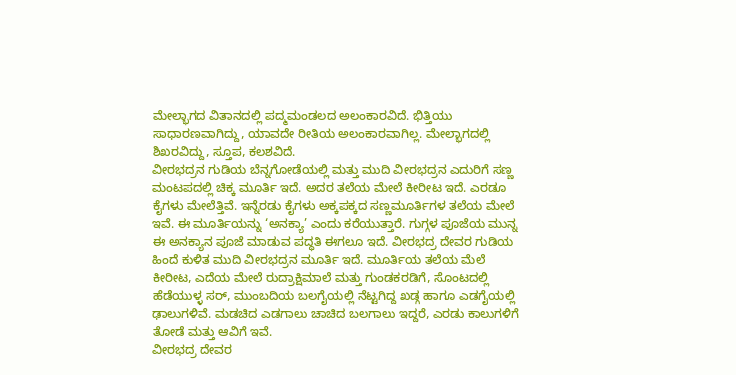ಮೇಲ್ಭಾಗದ ವಿತಾನದಲ್ಲಿ ಪದ್ಮಮಂಡಲದ ಅಲಂಕಾರವಿದೆ. ಭಿತ್ತಿಯು ಸಾಧಾರಣವಾಗಿದ್ದು, ಯಾವದೇ ರೀತಿಯ ಅಲಂಕಾರವಾಗಿಲ್ಲ. ಮೇಲ್ಭಾಗದಲ್ಲಿ ಶಿಖರವಿದ್ದು, ಸ್ತೂಪ, ಕಲಶವಿದೆ.
ವೀರಭದ್ರನ ಗುಡಿಯ ಬೆನ್ನಗೋಡೆಯಲ್ಲಿ ಮತ್ತು ಮುದಿ ವೀರಭದ್ರನ ಎದುರಿಗೆ ಸಣ್ಣ ಮಂಟಪದಲ್ಲಿ ಚಿಕ್ಕ ಮೂರ್ತಿ ಇದೆ. ಅದರ ತಲೆಯ ಮೇಲೆ ಕೀರೀಟ ಇದೆ. ಎರಡೂ ಕೈಗಳು ಮೇಲೆತ್ತಿವೆ. ಇನ್ನೆರಡು ಕೈಗಳು ಅಕ್ಕಪಕ್ಕದ ಸಣ್ಣಮೂರ್ತಿಗಳ ತಲೆಯ ಮೇಲೆ ಇವೆ. ಈ ಮೂರ್ತಿಯನ್ನು ‘ಅನಕ್ಯಾ’ ಎಂದು ಕರೆಯುತ್ತಾರೆ. ಗುಗ್ಗಳ ಪೂಜೆಯ ಮುನ್ನ ಈ ಅನಕ್ಯಾನ ಪೂಜೆ ಮಾಡುವ ಪದ್ಧತಿ ಈಗಲೂ ಇದೆ. ವೀರಭದ್ರ ದೇವರ ಗುಡಿಯ ಹಿಂದೆ ಕುಳಿತ ಮುದಿ ವೀರಭದ್ರನ ಮೂರ್ತಿ ಇದೆ. ಮೂರ್ತಿಯ ತಲೆಯ ಮೆಲೆ ಕೀರೀಟ, ಎದೆಯ ಮೇಲೆ ರುದ್ರಾಕ್ಷಿಮಾಲೆ ಮತ್ತು ಗುಂಡಕರಡಿಗೆ, ಸೊಂಟದಲ್ಲಿ ಹೆಡೆಯುಳ್ಳ ಸರ್, ಮುಂಬದಿಯ ಬಲಗೈಯಲ್ಲಿ ನೆಟ್ಟಗಿದ್ದ ಖಡ್ಗ ಹಾಗೂ ಎಡಗೈಯಲ್ಲಿ ಢಾಲುಗಳಿವೆ. ಮಡಚಿದ ಎಡಗಾಲು ಚಾಚಿದ ಬಲಗಾಲು ಇದ್ದರೆ, ಎರಡು ಕಾಲುಗಳಿಗೆ ತೋಡೆ ಮತ್ತು ಆವಿಗೆ ಇವೆ.
ವೀರಭದ್ರ ದೇವರ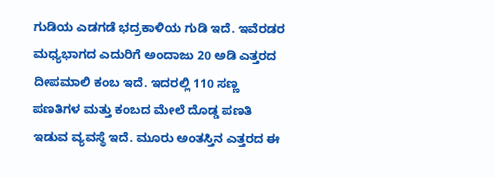ಗುಡಿಯ ಎಡಗಡೆ ಭದ್ರಕಾಳಿಯ ಗುಡಿ ಇದೆ. ಇವೆರಡರ ಮಧ್ಯಭಾಗದ ಎದುರಿಗೆ ಅಂದಾಜು 20 ಅಡಿ ಎತ್ತರದ ದೀಪಮಾಲಿ ಕಂಬ ಇದೆ. ಇದರಲ್ಲಿ 110 ಸಣ್ಣ ಪಣತಿಗಳ ಮತ್ತು ಕಂಬದ ಮೇಲೆ ದೊಡ್ಡ ಪಣತಿ ಇಡುವ ವ್ಯವಸ್ಥೆ ಇದೆ. ಮೂರು ಅಂತಸ್ತಿನ ಎತ್ತರದ ಈ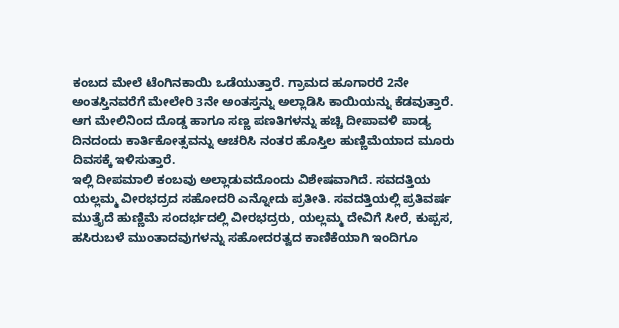ಕಂಬದ ಮೇಲೆ ಟೆಂಗಿನಕಾಯಿ ಒಡೆಯುತ್ತಾರೆ. ಗ್ರಾಮದ ಹೂಗಾರರೆ 2ನೇ ಅಂತಸ್ತಿನವರೆಗೆ ಮೇಲೇರಿ 3ನೇ ಅಂತಸ್ತನ್ನು ಅಲ್ಲಾಡಿಸಿ ಕಾಯಿಯನ್ನು ಕೆಡವುತ್ತಾರೆ. ಆಗ ಮೇಲಿನಿಂದ ದೊಡ್ಡ ಹಾಗೂ ಸಣ್ಣ ಪಣತಿಗಳನ್ನು ಹಚ್ಚಿ ದೀಪಾವಳಿ ಪಾಡ್ಯ ದಿನದಂದು ಕಾರ್ತಿಕೋತ್ಸವನ್ನು ಆಚರಿಸಿ ನಂತರ ಹೊಸ್ತಿಲ ಹುಣ್ಣಿಮೆಯಾದ ಮೂರು ದಿವಸಕ್ಕೆ ಇಳಿಸುತ್ತಾರೆ.
ಇಲ್ಲಿ ದೀಪಮಾಲಿ ಕಂಬವು ಅಲ್ಲಾಡುವದೊಂದು ವಿಶೇಷವಾಗಿದೆ. ಸವದತ್ತಿಯ ಯಲ್ಲಮ್ಮ ವೀರಭದ್ರದ ಸಹೋದರಿ ಎನ್ನೋದು ಪ್ರತೀತಿ. ಸವದತ್ತಿಯಲ್ಲಿ ಪ್ರತಿವರ್ಷ ಮುತ್ತೈದೆ ಹುಣ್ಣಿಮೆ ಸಂದರ್ಭದಲ್ಲಿ ವೀರಭದ್ರರು, ಯಲ್ಲಮ್ಮ ದೇವಿಗೆ ಸೀರೆ, ಕುಪ್ಪಸ, ಹಸಿರುಬಳೆ ಮುಂತಾದವುಗಳನ್ನು ಸಹೋದರತ್ವದ ಕಾಣಿಕೆಯಾಗಿ ಇಂದಿಗೂ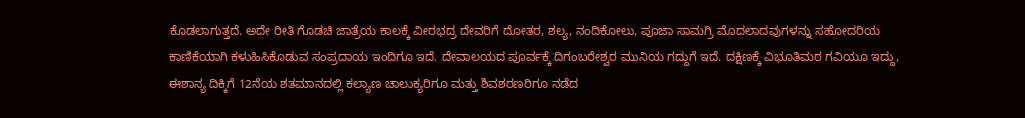ಕೊಡಲಾಗುತ್ತದೆ. ಅದೇ ರೀತಿ ಗೊಡಚಿ ಜಾತ್ರೆಯ ಕಾಲಕ್ಕೆ ವೀರಭದ್ರ ದೇವರಿಗೆ ದೋತರ, ಶಲ್ಯ, ನಂದಿಕೋಲು, ಪೂಜಾ ಸಾಮಗ್ರಿ ಮೊದಲಾದವುಗಳನ್ನು ಸಹೋದರಿಯ ಕಾಣಿಕೆಯಾಗಿ ಕಳುಹಿಸಿಕೊಡುವ ಸಂಪ್ರದಾಯ ಇಂದಿಗೂ ಇದೆ. ದೇವಾಲಯದ ಪೂರ್ವಕ್ಕೆ ದಿಗಂಬರೇಶ್ವರ ಮುನಿಯ ಗದ್ದುಗೆ ಇದೆ. ದಕ್ಷಿಣಕ್ಕೆ ವಿಭೂತಿಮಠ ಗವಿಯೂ ಇದ್ದು, ಈಶಾನ್ಯ ದಿಕ್ಕಿಗೆ 12ನೆಯ ಶತಮಾನದಲ್ಲಿ ಕಲ್ಯಾಣ ಚಾಲುಕ್ಯರಿಗೂ ಮತ್ತು ಶಿವಶರಣರಿಗೂ ನಡೆದ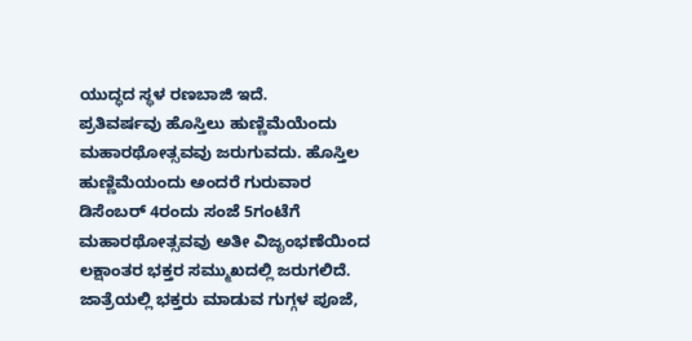ಯುದ್ಧದ ಸ್ಥಳ ರಣಬಾಜಿ ಇದೆ.
ಪ್ರತಿವರ್ಷವು ಹೊಸ್ತಿಲು ಹುಣ್ಣಿಮೆಯೆಂದು ಮಹಾರಥೋತ್ಸವವು ಜರುಗುವದು. ಹೊಸ್ತಿಲ ಹುಣ್ಣಿಮೆಯಂದು ಅಂದರೆ ಗುರುವಾರ ಡಿಸೆಂಬರ್ 4ರಂದು ಸಂಜೆ 5ಗಂಟೆಗೆ ಮಹಾರಥೋತ್ಸವವು ಅತೀ ವಿಜೃಂಭಣೆಯಿಂದ ಲಕ್ಷಾಂತರ ಭಕ್ತರ ಸಮ್ಮುಖದಲ್ಲಿ ಜರುಗಲಿದೆ. ಜಾತ್ರೆಯಲ್ಲಿ ಭಕ್ತರು ಮಾಡುವ ಗುಗ್ಗಳ ಪೂಜೆ,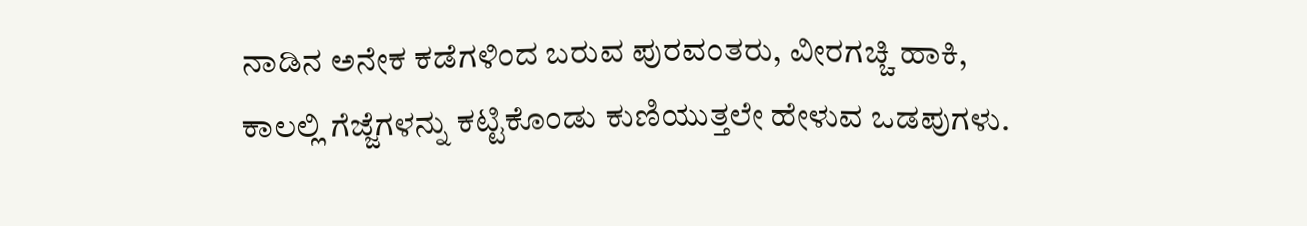ನಾಡಿನ ಅನೇಕ ಕಡೆಗಳಿಂದ ಬರುವ ಪುರವಂತರು, ವೀರಗಚ್ಚಿ ಹಾಕಿ, ಕಾಲಲ್ಲಿ ಗೆಜ್ಜೆಗಳನ್ನು ಕಟ್ಟಿಕೊಂಡು ಕುಣಿಯುತ್ತಲೇ ಹೇಳುವ ಒಡಪುಗಳು.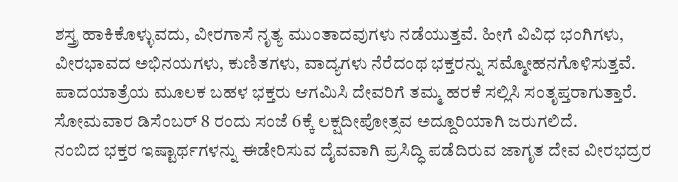ಶಸ್ತ್ರ ಹಾಕಿಕೊಳ್ಳುವದು, ವೀರಗಾಸೆ ನೃತ್ಯ ಮುಂತಾದವುಗಳು ನಡೆಯುತ್ತವೆ. ಹೀಗೆ ವಿವಿಧ ಭಂಗಿಗಳು, ವೀರಭಾವದ ಅಭಿನಯಗಳು, ಕುಣಿತಗಳು, ವಾದ್ಯಗಳು ನೆರೆದಂಥ ಭಕ್ತರನ್ನು ಸಮ್ಮೋಹನಗೊಳಿಸುತ್ತವೆ. ಪಾದಯಾತ್ರೆಯ ಮೂಲಕ ಬಹಳ ಭಕ್ತರು ಆಗಮಿಸಿ ದೇವರಿಗೆ ತಮ್ಮ ಹರಕೆ ಸಲ್ಲಿಸಿ ಸಂತೃಪ್ತರಾಗುತ್ತಾರೆ. ಸೋಮವಾರ ಡಿಸೆಂಬರ್ 8 ರಂದು ಸಂಜೆ 6ಕ್ಕೆ ಲಕ್ಷದೀಪೋತ್ಸವ ಅದ್ದೂರಿಯಾಗಿ ಜರುಗಲಿದೆ.
ನಂಬಿದ ಭಕ್ತರ ಇಷ್ಟಾರ್ಥಗಳನ್ನು ಈಡೇರಿಸುವ ದೈವವಾಗಿ ಪ್ರಸಿದ್ಧಿ ಪಡೆದಿರುವ ಜಾಗೃತ ದೇವ ವೀರಭದ್ರರ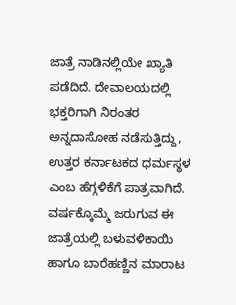ಜಾತ್ರೆ ನಾಡಿನಲ್ಲಿಯೇ ಖ್ಯಾತಿ ಪಡೆದಿದೆ. ದೇವಾಲಯದಲ್ಲಿ ಭಕ್ತರಿಗಾಗಿ ನಿರಂತರ ಅನ್ನದಾಸೋಹ ನಡೆಸುತ್ತಿದ್ದು, ಉತ್ತರ ಕರ್ನಾಟಕದ ಧರ್ಮಸ್ಥಳ ಎಂಬ ಹೆಗ್ಗಳಿಕೆಗೆ ಪಾತ್ರವಾಗಿದೆ. ವರ್ಷಕ್ಕೊಮ್ಮೆ ಜರುಗುವ ಈ ಜಾತ್ರೆಯಲ್ಲಿ ಬಳುವಳಿಕಾಯಿ ಹಾಗೂ ಬಾರೆಹಣ್ಣಿನ ಮಾರಾಟ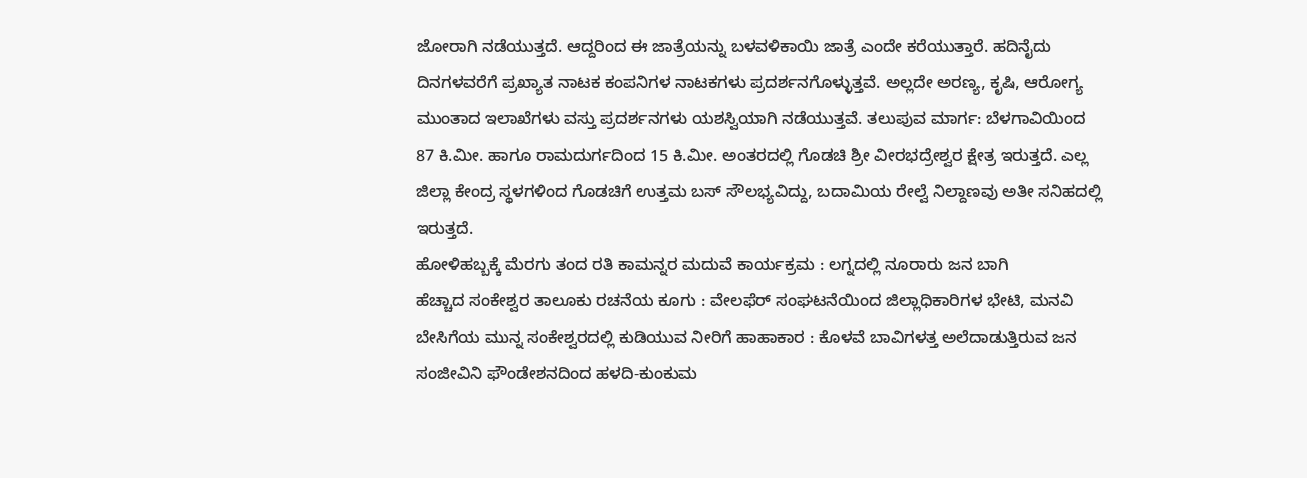ಜೋರಾಗಿ ನಡೆಯುತ್ತದೆ. ಆದ್ದರಿಂದ ಈ ಜಾತ್ರೆಯನ್ನು ಬಳವಳಿಕಾಯಿ ಜಾತ್ರೆ ಎಂದೇ ಕರೆಯುತ್ತಾರೆ. ಹದಿನೈದು ದಿನಗಳವರೆಗೆ ಪ್ರಖ್ಯಾತ ನಾಟಕ ಕಂಪನಿಗಳ ನಾಟಕಗಳು ಪ್ರದರ್ಶನಗೊಳ್ಳುತ್ತವೆ. ಅಲ್ಲದೇ ಅರಣ್ಯ, ಕೃಷಿ, ಆರೋಗ್ಯ ಮುಂತಾದ ಇಲಾಖೆಗಳು ವಸ್ತು ಪ್ರದರ್ಶನಗಳು ಯಶಸ್ವಿಯಾಗಿ ನಡೆಯುತ್ತವೆ. ತಲುಪುವ ಮಾರ್ಗ: ಬೆಳಗಾವಿಯಿಂದ 87 ಕಿ.ಮೀ. ಹಾಗೂ ರಾಮದುರ್ಗದಿಂದ 15 ಕಿ.ಮೀ. ಅಂತರದಲ್ಲಿ ಗೊಡಚಿ ಶ್ರೀ ವೀರಭದ್ರೇಶ್ವರ ಕ್ಷೇತ್ರ ಇರುತ್ತದೆ. ಎಲ್ಲ ಜಿಲ್ಲಾ ಕೇಂದ್ರ ಸ್ಥಳಗಳಿಂದ ಗೊಡಚಿಗೆ ಉತ್ತಮ ಬಸ್ ಸೌಲಭ್ಯವಿದ್ದು, ಬದಾಮಿಯ ರೇಲ್ವೆ ನಿಲ್ದಾಣವು ಅತೀ ಸನಿಹದಲ್ಲಿ ಇರುತ್ತದೆ.
ಹೋಳಿಹಬ್ಬಕ್ಕೆ ಮೆರಗು ತಂದ ರತಿ ಕಾಮನ್ನರ ಮದುವೆ ಕಾರ್ಯಕ್ರಮ : ಲಗ್ನದಲ್ಲಿ ನೂರಾರು ಜನ ಬಾಗಿ
ಹೆಚ್ಚಾದ ಸಂಕೇಶ್ವರ ತಾಲೂಕು ರಚನೆಯ ಕೂಗು : ವೇಲಫೆರ್ ಸಂಘಟನೆಯಿಂದ ಜಿಲ್ಲಾಧಿಕಾರಿಗಳ ಭೇಟಿ, ಮನವಿ
ಬೇಸಿಗೆಯ ಮುನ್ನ ಸಂಕೇಶ್ವರದಲ್ಲಿ ಕುಡಿಯುವ ನೀರಿಗೆ ಹಾಹಾಕಾರ : ಕೊಳವೆ ಬಾವಿಗಳತ್ತ ಅಲೆದಾಡುತ್ತಿರುವ ಜನ
ಸಂಜೀವಿನಿ ಫೌಂಡೇಶನದಿಂದ ಹಳದಿ-ಕುಂಕುಮ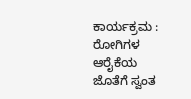ಕಾರ್ಯಕ್ರಮ : ರೋಗಿಗಳ ಆರೈಕೆಯ ಜೊತೆಗೆ ಸ್ವಂತ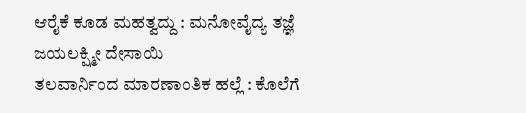ಆರೈಕೆ ಕೂಡ ಮಹತ್ವದ್ದು : ಮನೋವೈದ್ಯ ತಜ್ಞೆ ಜಯಲಕ್ಷ್ಮೀ ದೇಸಾಯಿ
ತಲವಾರ್ನಿಂದ ಮಾರಣಾಂತಿಕ ಹಲ್ಲೆ : ಕೊಲೆಗೆ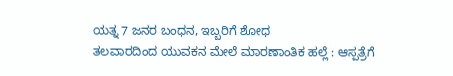ಯತ್ನ 7 ಜನರ ಬಂಧನ, ಇಬ್ಬರಿಗೆ ಶೋಧ
ತಲವಾರದಿಂದ ಯುವಕನ ಮೇಲೆ ಮಾರಣಾಂತಿಕ ಹಲ್ಲೆ : ಆಸ್ಪತ್ರೆಗೆ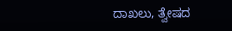ದಾಖಲು, ತ್ವೇಷದ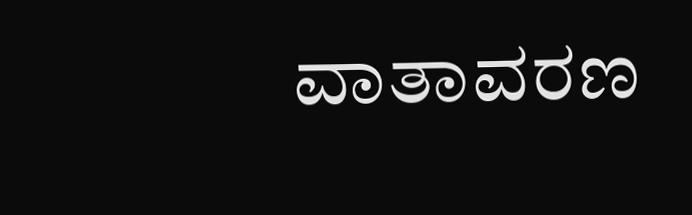ವಾತಾವರಣ